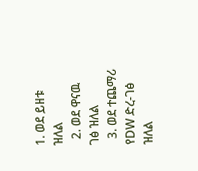1. ወደ ይዘቱ ዝለል
  2. ወደ ዋናዉ ገፅ ዝለል
  3. ወደ ተጨማሪ የDW ድረ-ገፅ ዝለል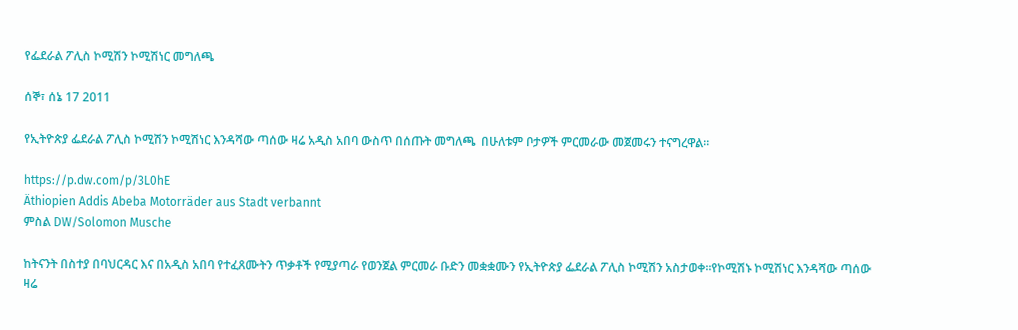የፌደራል ፖሊስ ኮሚሽን ኮሚሽነር መግለጫ

ሰኞ፣ ሰኔ 17 2011

የኢትዮጵያ ፌደራል ፖሊስ ኮሚሽን ኮሚሽነር እንዳሻው ጣሰው ዛሬ አዲስ አበባ ውስጥ በሰጡት መግለጫ  በሁለቱም ቦታዎች ምርመራው መጀመሩን ተናግረዋል።

https://p.dw.com/p/3L0hE
Äthiopien Addis Abeba Motorräder aus Stadt verbannt
ምስል DW/Solomon Musche

ከትናንት በስተያ በባህርዳር እና በአዲስ አበባ የተፈጸሙትን ጥቃቶች የሚያጣራ የወንጀል ምርመራ ቡድን መቋቋሙን የኢትዮጵያ ፌደራል ፖሊስ ኮሚሽን አስታወቀ።የኮሚሽኑ ኮሚሽነር እንዳሻው ጣሰው ዛሬ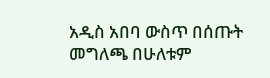አዲስ አበባ ውስጥ በሰጡት መግለጫ በሁለቱም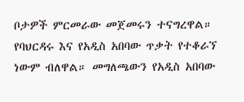ቦታዎች ምርመራው መጀመሩን ተናግረዋል። የባህርዳሩ እና የአዲስ አበባው ጥቃት የተቆራኘ ነውም ብለዋል። መግለጫውን የአዲስ አበባው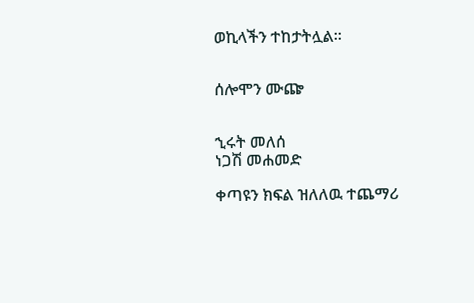ወኪላችን ተከታትሏል።


ሰሎሞን ሙጬ


ኂሩት መለሰ
ነጋሽ መሐመድ

ቀጣዩን ክፍል ዝለለዉ ተጨማሪ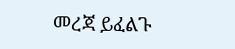መረጃ ይፈልጉ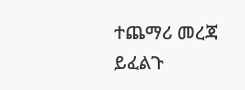ተጨማሪ መረጃ ይፈልጉ